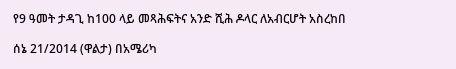የ9 ዓመት ታዳጊ ከ100 ላይ መጻሕፍትና አንድ ሺሕ ዶላር ለአብርሆት አስረከበ

ሰኔ 21/2014 (ዋልታ) በአሜሪካ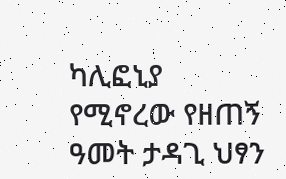ካሊፎኒያ የሚኖረው የዘጠኝ ዓመት ታዳጊ ህፃን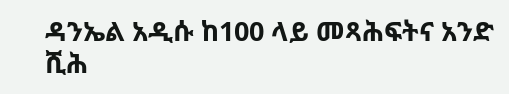ዳንኤል አዲሱ ከ100 ላይ መጻሕፍትና አንድ ሺሕ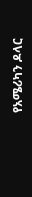የአሜሪካን ዶላር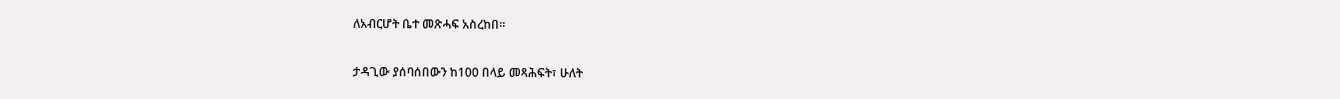ለአብርሆት ቤተ መጽሓፍ አስረከበ።

ታዳጊው ያሰባሰበውን ከ100 በላይ መጻሕፍት፣ ሁለት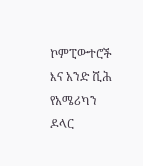ኮምፒውተሮች እና አንድ ሺሕ የአሜሪካን ዶላር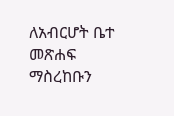ለአብርሆት ቤተ መጽሐፍ ማስረከቡን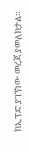ከኢፕድ ያገኘነው መረጃ ያመለክታል።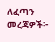ለፈጣን መረጃዎች፦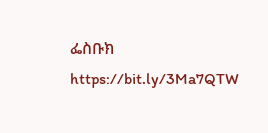ፌስቡክ https://bit.ly/3Ma7QTW